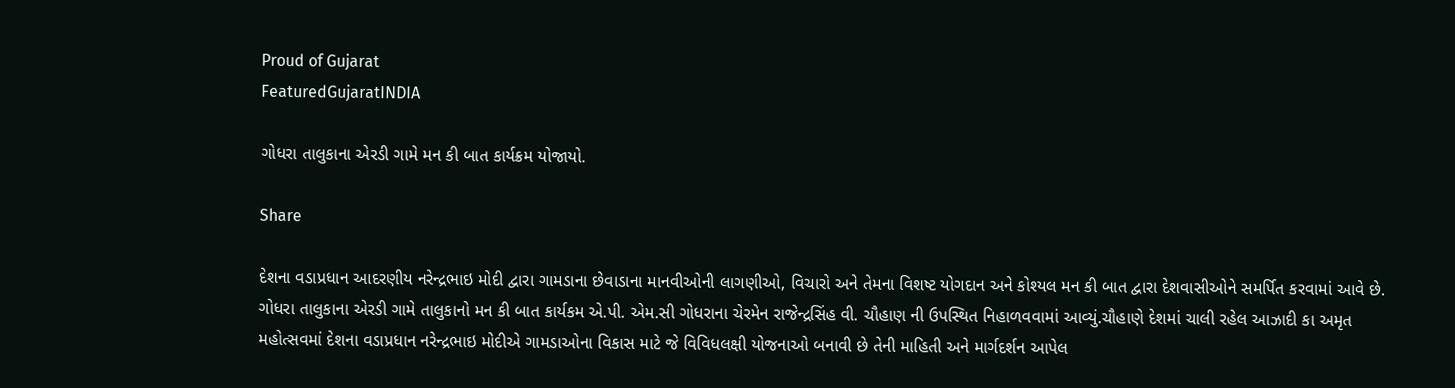Proud of Gujarat
FeaturedGujaratINDIA

ગોધરા તાલુકાના એરડી ગામે મન કી બાત કાર્યક્રમ યોજાયો.

Share

દેશના વડાપ્રધાન આદરણીય નરેન્દ્રભાઇ મોદી દ્વારા ગામડાના છેવાડાના માનવીઓની લાગણીઓ, વિચારો અને તેમના વિશષ્ટ યોગદાન અને કોશ્યલ મન કી બાત દ્વારા દેશવાસીઓને સમર્પિત કરવામાં આવે છે. ગોધરા તાલુકાના એરડી ગામે તાલુકાનો મન કી બાત કાર્યકમ એ.પી. એમ.સી ગોધરાના ચેરમેન રાજેન્દ્રસિંહ વી. ચૌહાણ ની ઉપસ્થિત નિહાળવવામાં આવ્યું.ચૌહાણે દેશમાં ચાલી રહેલ આઝાદી કા અમૃત મહોત્સવમાં દેશના વડાપ્રધાન નરેન્દ્રભાઇ મોદીએ ગામડાઓના વિકાસ માટે જે વિવિધલક્ષી યોજનાઓ બનાવી છે તેની માહિતી અને માર્ગદર્શન આપેલ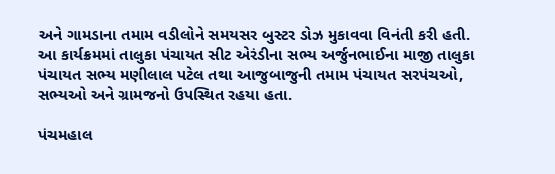અને ગામડાના તમામ વડીલોને સમયસર બુસ્ટર ડોઝ મુકાવવા વિનંતી કરી હતી. આ કાર્યક્રમમાં તાલુકા પંચાયત સીટ એરંડીના સભ્ય અર્જુનભાઈના માજી તાલુકા પંચાયત સભ્ય મણીલાલ પટેલ તથા આજુબાજુની તમામ પંચાયત સરપંચઓ, સભ્યઓ અને ગ્રામજનો ઉપસ્થિત રહયા હતા.

પંચમહાલ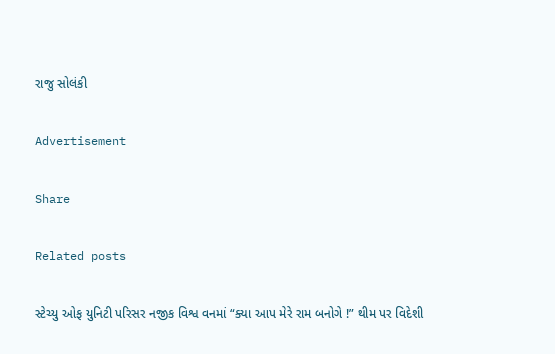રાજુ સોલંકી

Advertisement

Share

Related posts

સ્ટેચ્યુ ઓફ યુનિટી પરિસર નજીક વિશ્વ વનમાં “ક્યા આપ મેરે રામ બનોગે !” થીમ પર વિદેશી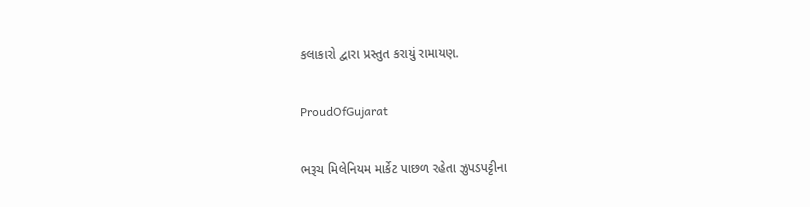કલાકારો દ્વારા પ્રસ્તુત કરાયું રામાયણ.

ProudOfGujarat

ભરૂચ મિલેનિયમ માર્કેટ પાછળ રહેતા ઝુપડપટ્ટીના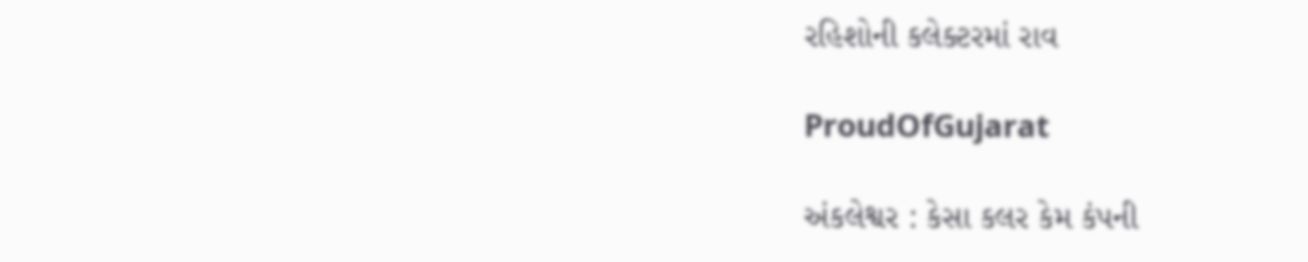રહિશોની કલેક્ટરમાં રાવ

ProudOfGujarat

અંકલેશ્વર : કેસા કલર કેમ કંપની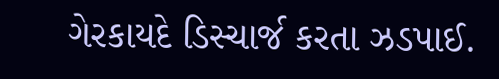ગેરકાયદે ડિસ્ચાર્જ કરતા ઝડપાઈ.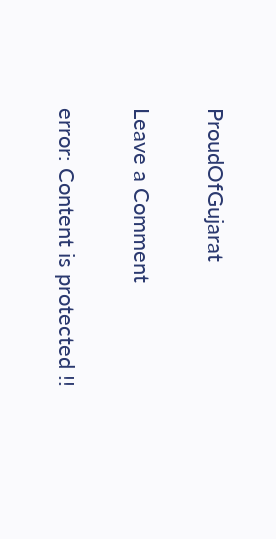ProudOfGujarat

Leave a Comment

error: Content is protected !!